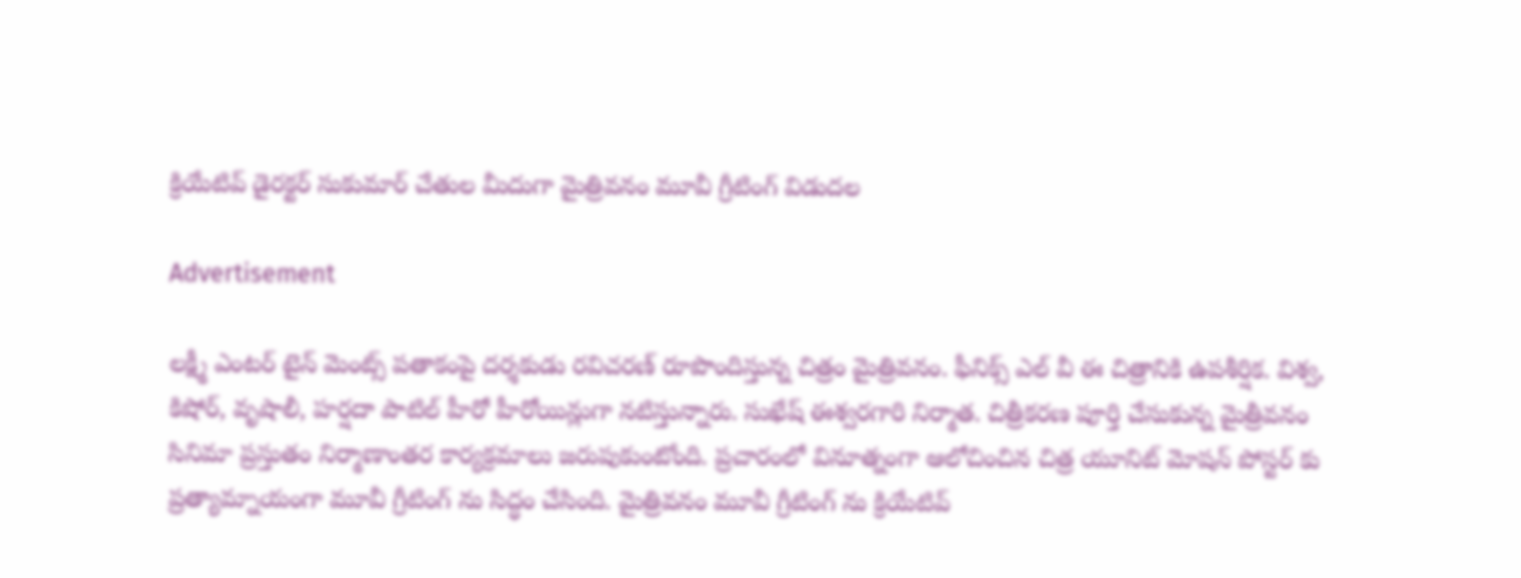క్రియేటివ్ డైరక్టర్ సుకుమార్ చేతుల మీదుగా మైత్రివనం మూవీ గ్రీటింగ్ విడుదల

Advertisement

లక్ష్మీ ఎంటర్ టైన్ మెంట్స్ పతాకంపై దర్శకుడు రవిచరణ్ రూపొందిస్తున్న చిత్రం మైత్రివనం. ఫీనిక్స్ ఎల్ వీ ఈ చిత్రానికి ఉపశీర్షిక. విశ్వ, కిషోర్, వృషాలీ, హర్షదా పాటిల్ హీరో హీరోయిన్లుగా నటిస్తున్నారు. సుఖేష్ ఈశ్వరగారి నిర్మాత. చిత్రీకరణ పూర్తి చేసుకున్న మైత్రీవనం సినిమా ప్రస్తుతం నిర్మాణాంతర కార్యక్రమాలు జరుపుకుంటోంది. ప్రచారంలో వినూత్నంగా ఆలోచించిన చిత్ర యూనిట్ మోషన్ పోస్టర్ కు ప్రత్యామ్నాయంగా మూవీ గ్రీటింగ్ ను సిద్ధం చేసింది. మైత్రివనం మూవీ గ్రీటింగ్ ను క్రియేటివ్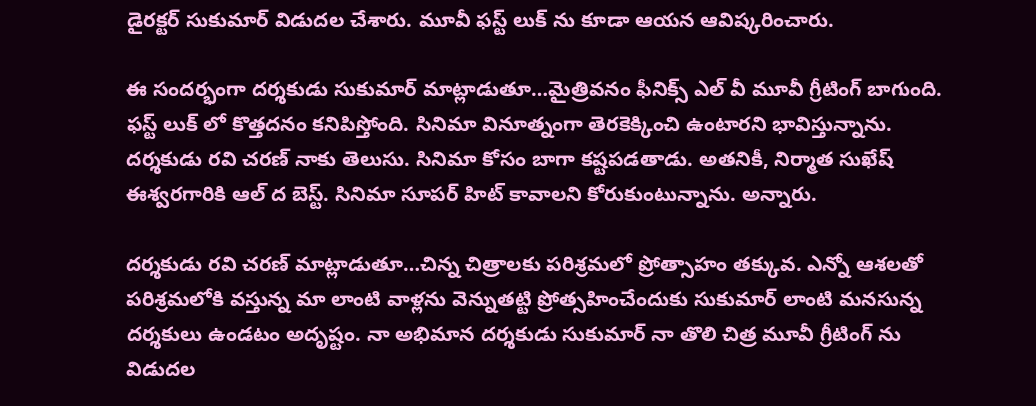డైరక్టర్ సుకుమార్ విడుదల చేశారు. మూవీ ఫస్ట్ లుక్ ను కూడా ఆయన ఆవిష్కరించారు.

ఈ సందర్భంగా దర్శకుడు సుకుమార్ మాట్లాడుతూ…మైత్రివనం ఫీనిక్స్ ఎల్ వీ మూవీ గ్రీటింగ్ బాగుంది. ఫస్ట్ లుక్ లో కొత్తదనం కనిపిస్తోంది. సినిమా వినూత్నంగా తెరకెక్కించి ఉంటారని భావిస్తున్నాను. దర్శకుడు రవి చరణ్ నాకు తెలుసు. సినిమా కోసం బాగా కష్టపడతాడు. అతనికీ, నిర్మాత సుఖేష్ ఈశ్వరగారికి ఆల్ ద బెస్ట్. సినిమా సూపర్ హిట్ కావాలని కోరుకుంటున్నాను. అన్నారు.

దర్శకుడు రవి చరణ్ మాట్లాడుతూ…చిన్న చిత్రాలకు పరిశ్రమలో ప్రోత్సాహం తక్కువ. ఎన్నో ఆశలతో పరిశ్రమలోకి వస్తున్న మా లాంటి వాళ్లను వెన్నుతట్టి ప్రోత్సహించేందుకు సుకుమార్ లాంటి మనసున్న దర్శకులు ఉండటం అదృష్టం. నా అభిమాన దర్శకుడు సుకుమార్ నా తొలి చిత్ర మూవీ గ్రీటింగ్ ను విడుదల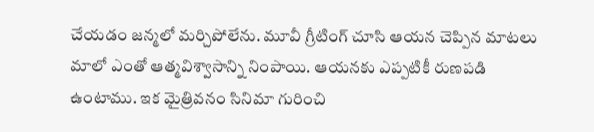చేయడం జన్మలో మర్చిపోలేను. మూవీ గ్రీటింగ్ చూసి ఆయన చెప్పిన మాటలు మాలో ఎంతో ఆత్మవిశ్వాసాన్ని నింపాయి. ఆయనకు ఎప్పటికీ రుణపడి ఉంటాము. ఇక మైత్రివనం సినిమా గురించి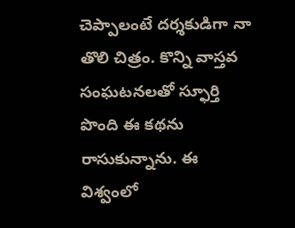చెప్పాలంటే దర్శకుడిగా నా తొలి చిత్రం. కొన్ని వాస్తవ సంఘటనలతో స్ఫూర్తి పొంది ఈ కథను రాసుకున్నాను. ఈ విశ్వంలో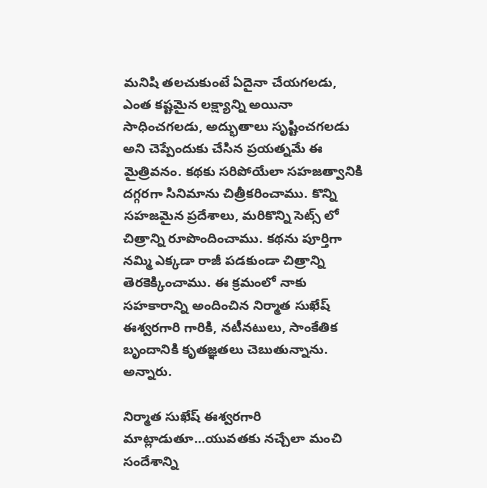మనిషి తలచుకుంటే ఏదైనా చేయగలడు, ఎంత కష్టమైన లక్ష్యాన్ని అయినా సాధించగలడు, అద్భుతాలు సృష్టించగలడు అని చెప్పేందుకు చేసిన ప్రయత్నమే ఈ మైత్రివనం. కథకు సరిపోయేలా సహజత్వానికి దగ్గరగా సినిమాను చిత్రీకరించాము. కొన్ని సహజమైన ప్రదేశాలు, మరికొన్ని సెట్స్ లో చిత్రాన్ని రూపొందించాము. కథను పూర్తిగా నమ్మి ఎక్కడా రాజీ పడకుండా చిత్రాన్ని తెరకెక్కించాము. ఈ క్రమంలో నాకు సహకారాన్ని అందించిన నిర్మాత సుఖేష్ ఈశ్వరగారి గారికి, నటీనటులు, సాంకేతిక బృందానికి కృతజ్ఞతలు చెబుతున్నాను. అన్నారు.

నిర్మాత సుఖేష్ ఈశ్వరగారి మాట్లాడుతూ…యువతకు నచ్చేలా మంచి సందేశాన్ని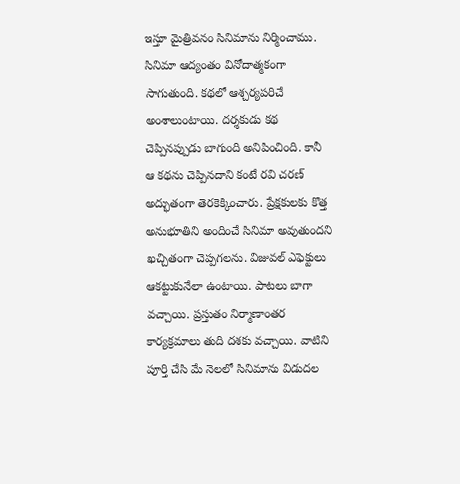ఇస్తూ మైత్రివనం సినిమాను నిర్మించాము. సినిమా ఆద్యంతం వినోదాత్మకంగా సాగుతుంది. కథలో ఆశ్చర్యపరిచే అంశాలుంటాయి. దర్శకుడు కథ చెప్పినప్పుడు బాగుంది అనిపించింది. కానీ ఆ కథను చెప్పినదాని కంటే రవి చరణ్ అద్భుతంగా తెరకెక్కించారు. ప్రేక్షకులకు కొత్త అనుభూతిని అందించే సినిమా అవుతుందని ఖచ్చితంగా చెప్పగలను. విజువల్ ఎఫెక్టులు ఆకట్టుకునేలా ఉంటాయి. పాటలు బాగా వచ్చాయి. ప్రస్తుతం నిర్మాణాంతర కార్యక్రమాలు తుది దశకు వచ్చాయి. వాటిని పూర్తి చేసి మే నెలలో సినిమాను విడుదల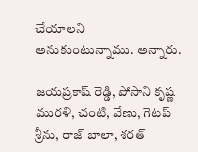చేయాలని అనుకుంటున్నాము. అన్నారు.

జయప్రకాష్ రెడ్డి, పోసాని కృష్ణ మురళి, చంటి, వేణు, గెటప్ శ్రీను, రాజ్ బాలా, శరత్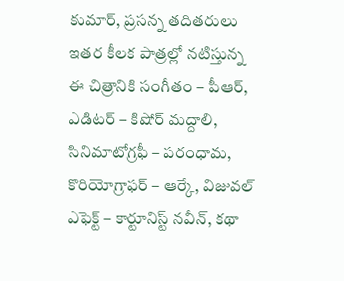కుమార్, ప్రసన్న తదితరులు ఇతర కీలక పాత్రల్లో నటిస్తున్న ఈ చిత్రానికి సంగీతం – పీఆర్, ఎడిటర్ – కిషోర్ మద్దాలి, సినిమాటోగ్రఫీ – పరంధామ, కొరియోగ్రాఫర్ – ఆర్కే, విజువల్ ఎఫెక్ట్ – కార్టూనిస్ట్ నవీన్, కథా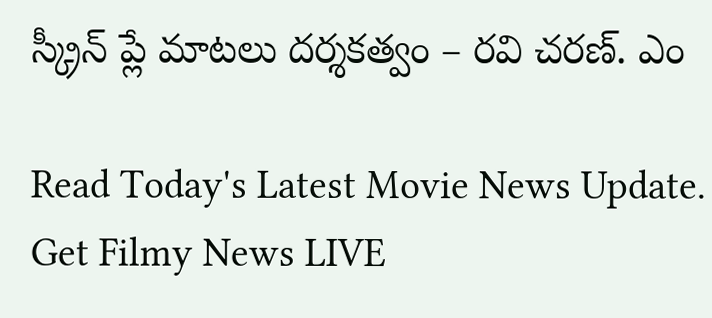స్క్రీన్ ప్లే మాటలు దర్శకత్వం – రవి చరణ్. ఎం

Read Today's Latest Movie News Update. Get Filmy News LIVE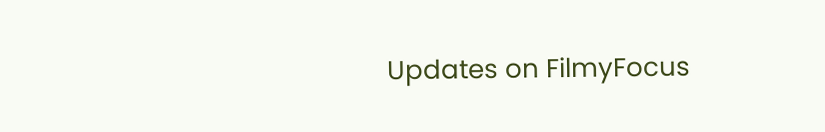Updates on FilmyFocus